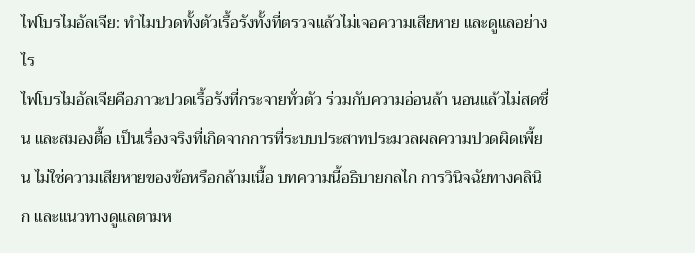ไฟโบรไมอัลเจีย: ทำไมปวดทั้งตัวเรื้อรังทั้งที่ตรวจแล้วไม่เจอความเสียหาย และดูแลอย่างไร
ไฟโบรไมอัลเจียคือภาวะปวดเรื้อรังที่กระจายทั่วตัว ร่วมกับความอ่อนล้า นอนแล้วไม่สดชื่น และสมองตื้อ เป็นเรื่องจริงที่เกิดจากการที่ระบบประสาทประมวลผลความปวดผิดเพี้ยน ไม่ใช่ความเสียหายของข้อหรือกล้ามเนื้อ บทความนี้อธิบายกลไก การวินิจฉัยทางคลินิก และแนวทางดูแลตามห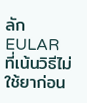ลัก EULAR ที่เน้นวิธีไม่ใช้ยาก่อน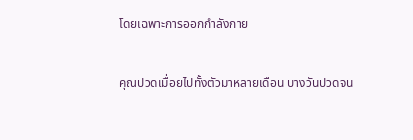โดยเฉพาะการออกกำลังกาย

คุณปวดเมื่อยไปทั้งตัวมาหลายเดือน บางวันปวดจน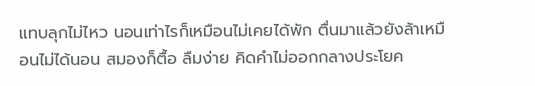แทบลุกไม่ไหว นอนเท่าไรก็เหมือนไม่เคยได้พัก ตื่นมาแล้วยังล้าเหมือนไม่ได้นอน สมองก็ตื้อ ลืมง่าย คิดคำไม่ออกกลางประโยค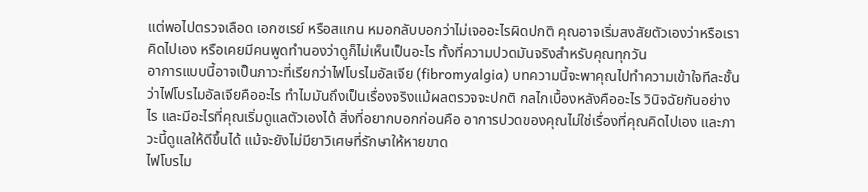แต่พอไปตรวจเลือด เอกซเรย์ หรือสแกน หมอกลับบอกว่าไม่เจออะไรผิดปกติ คุณอาจเริ่มสงสัยตัวเองว่าหรือเราคิดไปเอง หรือเคยมีคนพูดทำนองว่าดูก็ไม่เห็นเป็นอะไร ทั้งที่ความปวดมันจริงสำหรับคุณทุกวัน
อาการแบบนี้อาจเป็นภาวะที่เรียกว่าไฟโบรไมอัลเจีย (fibromyalgia) บทความนี้จะพาคุณไปทำความเข้าใจทีละชั้น ว่าไฟโบรไมอัลเจียคืออะไร ทำไมมันถึงเป็นเรื่องจริงแม้ผลตรวจจะปกติ กลไกเบื้องหลังคืออะไร วินิจฉัยกันอย่างไร และมีอะไรที่คุณเริ่มดูแลตัวเองได้ สิ่งที่อยากบอกก่อนคือ อาการปวดของคุณไม่ใช่เรื่องที่คุณคิดไปเอง และภาวะนี้ดูแลให้ดีขึ้นได้ แม้จะยังไม่มียาวิเศษที่รักษาให้หายขาด
ไฟโบรไม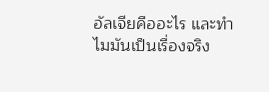อัลเจียคืออะไร และทำไมมันเป็นเรื่องจริง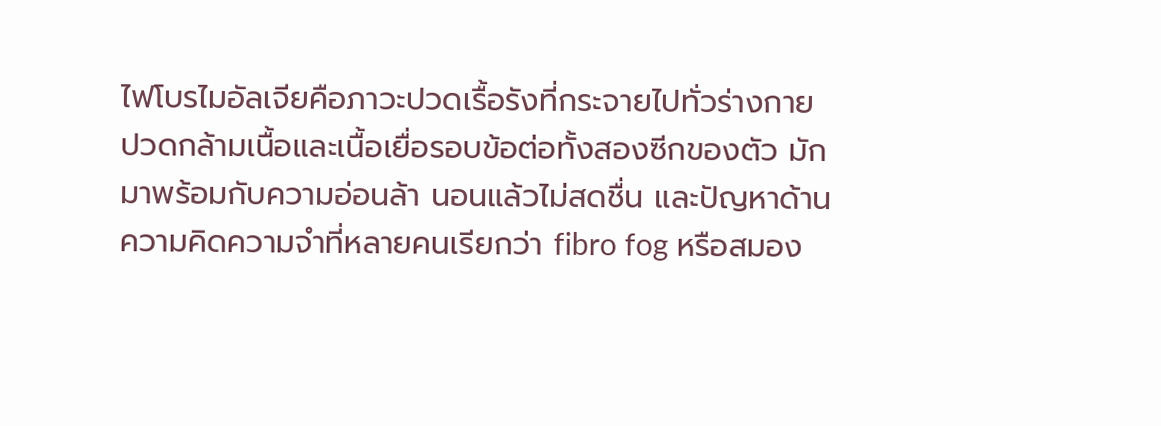ไฟโบรไมอัลเจียคือภาวะปวดเรื้อรังที่กระจายไปทั่วร่างกาย ปวดกล้ามเนื้อและเนื้อเยื่อรอบข้อต่อทั้งสองซีกของตัว มักมาพร้อมกับความอ่อนล้า นอนแล้วไม่สดชื่น และปัญหาด้านความคิดความจำที่หลายคนเรียกว่า fibro fog หรือสมอง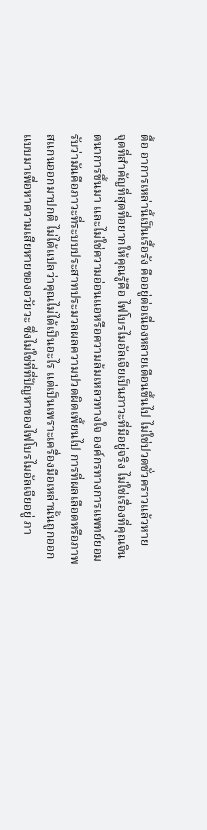ตื้อ อาการเหล่านี้เป็นเรื้อรัง คืออยู่ต่อเนื่องหลายเดือนขึ้นไป ไม่ใช่ปวดชั่วคราวแล้วหาย
จุดที่สำคัญที่สุดที่อยากให้คุณรู้คือ ไฟโบรไมอัลเจียเป็นภาวะที่มีอยู่จริง ไม่ใช่เรื่องที่คุณจินตนาการขึ้นมา และไม่ใช่ความอ่อนแอหรือความล้มเหลวทางใจ องค์กรทางการแพทย์ยอมรับว่ามันคือภาวะที่ระบบประสาทประมวลผลความปวดผิดเพี้ยนไป การที่ผลเลือดหรือภาพสแกนออกมาปกติ ไม่ได้แปลว่าคุณไม่ได้เป็นอะไร แต่เป็นเพราะเครื่องมือเหล่านั้นถูกออกแบบมาเพื่อหาความเสียหายของอวัยวะ ซึ่งไม่ใช่ที่ที่ปัญหาของไฟโบรไมอัลเจียอยู่ ภา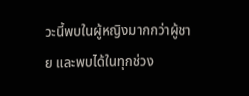วะนี้พบในผู้หญิงมากกว่าผู้ชาย และพบได้ในทุกช่วง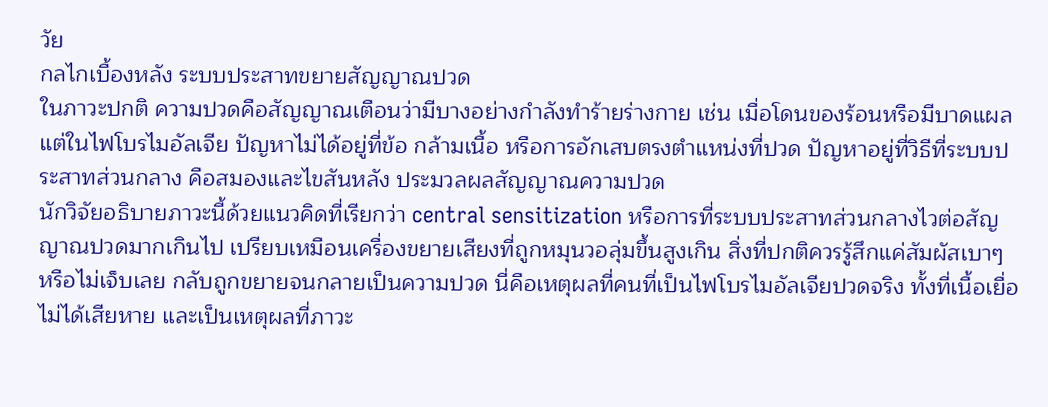วัย
กลไกเบื้องหลัง ระบบประสาทขยายสัญญาณปวด
ในภาวะปกติ ความปวดคือสัญญาณเตือนว่ามีบางอย่างกำลังทำร้ายร่างกาย เช่น เมื่อโดนของร้อนหรือมีบาดแผล แต่ในไฟโบรไมอัลเจีย ปัญหาไม่ได้อยู่ที่ข้อ กล้ามเนื้อ หรือการอักเสบตรงตำแหน่งที่ปวด ปัญหาอยู่ที่วิธีที่ระบบประสาทส่วนกลาง คือสมองและไขสันหลัง ประมวลผลสัญญาณความปวด
นักวิจัยอธิบายภาวะนี้ด้วยแนวคิดที่เรียกว่า central sensitization หรือการที่ระบบประสาทส่วนกลางไวต่อสัญญาณปวดมากเกินไป เปรียบเหมือนเครื่องขยายเสียงที่ถูกหมุนวอลุ่มขึ้นสูงเกิน สิ่งที่ปกติควรรู้สึกแค่สัมผัสเบาๆ หรือไม่เจ็บเลย กลับถูกขยายจนกลายเป็นความปวด นี่คือเหตุผลที่คนที่เป็นไฟโบรไมอัลเจียปวดจริง ทั้งที่เนื้อเยื่อไม่ได้เสียหาย และเป็นเหตุผลที่ภาวะ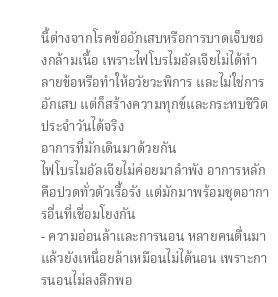นี้ต่างจากโรคข้ออักเสบหรือการบาดเจ็บของกล้ามเนื้อ เพราะไฟโบรไมอัลเจียไม่ได้ทำลายข้อหรือทำให้อวัยวะพิการ และไม่ใช่การอักเสบ แต่ก็สร้างความทุกข์และกระทบชีวิตประจำวันได้จริง
อาการที่มักเดินมาด้วยกัน
ไฟโบรไมอัลเจียไม่ค่อยมาลำพัง อาการหลักคือปวดทั่วตัวเรื้อรัง แต่มักมาพร้อมชุดอาการอื่นที่เชื่อมโยงกัน
- ความอ่อนล้าและการนอน หลายคนตื่นมาแล้วยังเหนื่อยล้าเหมือนไม่ได้นอน เพราะการนอนไม่ลงลึกพอ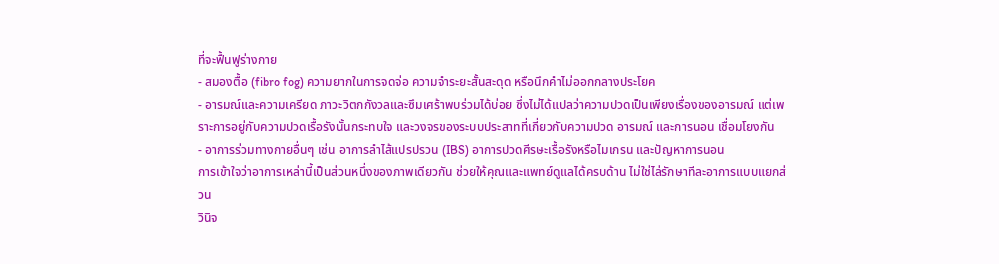ที่จะฟื้นฟูร่างกาย
- สมองตื้อ (fibro fog) ความยากในการจดจ่อ ความจำระยะสั้นสะดุด หรือนึกคำไม่ออกกลางประโยค
- อารมณ์และความเครียด ภาวะวิตกกังวลและซึมเศร้าพบร่วมได้บ่อย ซึ่งไม่ได้แปลว่าความปวดเป็นเพียงเรื่องของอารมณ์ แต่เพราะการอยู่กับความปวดเรื้อรังนั้นกระทบใจ และวงจรของระบบประสาทที่เกี่ยวกับความปวด อารมณ์ และการนอน เชื่อมโยงกัน
- อาการร่วมทางกายอื่นๆ เช่น อาการลำไส้แปรปรวน (IBS) อาการปวดศีรษะเรื้อรังหรือไมเกรน และปัญหาการนอน
การเข้าใจว่าอาการเหล่านี้เป็นส่วนหนึ่งของภาพเดียวกัน ช่วยให้คุณและแพทย์ดูแลได้ครบด้าน ไม่ใช่ไล่รักษาทีละอาการแบบแยกส่วน
วินิจ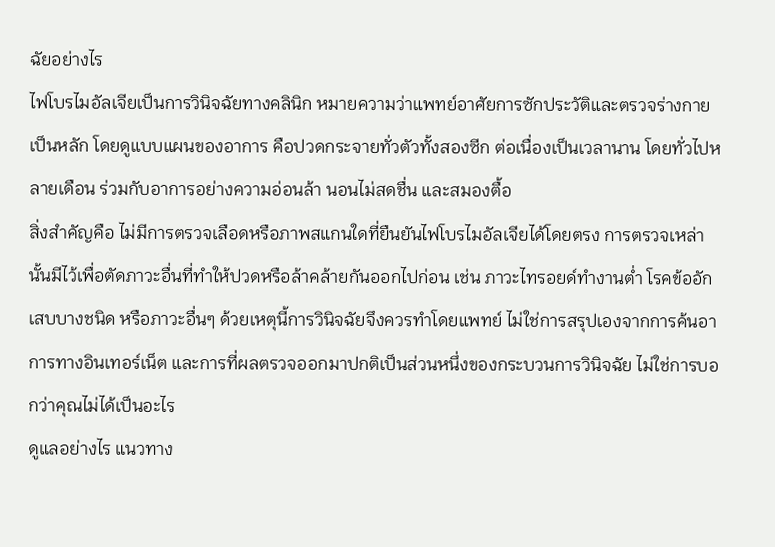ฉัยอย่างไร
ไฟโบรไมอัลเจียเป็นการวินิจฉัยทางคลินิก หมายความว่าแพทย์อาศัยการซักประวัติและตรวจร่างกายเป็นหลัก โดยดูแบบแผนของอาการ คือปวดกระจายทั่วตัวทั้งสองซีก ต่อเนื่องเป็นเวลานาน โดยทั่วไปหลายเดือน ร่วมกับอาการอย่างความอ่อนล้า นอนไม่สดชื่น และสมองตื้อ
สิ่งสำคัญคือ ไม่มีการตรวจเลือดหรือภาพสแกนใดที่ยืนยันไฟโบรไมอัลเจียได้โดยตรง การตรวจเหล่านั้นมีไว้เพื่อตัดภาวะอื่นที่ทำให้ปวดหรือล้าคล้ายกันออกไปก่อน เช่น ภาวะไทรอยด์ทำงานต่ำ โรคข้ออักเสบบางชนิด หรือภาวะอื่นๆ ด้วยเหตุนี้การวินิจฉัยจึงควรทำโดยแพทย์ ไม่ใช่การสรุปเองจากการค้นอาการทางอินเทอร์เน็ต และการที่ผลตรวจออกมาปกติเป็นส่วนหนึ่งของกระบวนการวินิจฉัย ไม่ใช่การบอกว่าคุณไม่ได้เป็นอะไร
ดูแลอย่างไร แนวทาง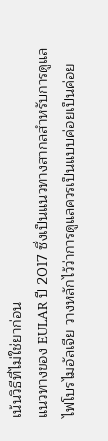เน้นวิธีที่ไม่ใช่ยาก่อน
แนวทางของ EULAR ปี 2017 ซึ่งเป็นแนวทางสากลสำหรับการดูแลไฟโบรไมอัลเจีย วางหลักไว้ว่าการดูแลควรเป็นแบบค่อยเป็นค่อย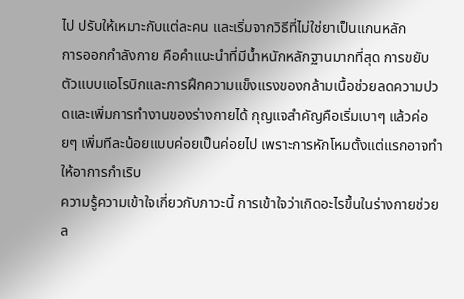ไป ปรับให้เหมาะกับแต่ละคน และเริ่มจากวิธีที่ไม่ใช่ยาเป็นแกนหลัก
การออกกำลังกาย คือคำแนะนำที่มีน้ำหนักหลักฐานมากที่สุด การขยับตัวแบบแอโรบิกและการฝึกความแข็งแรงของกล้ามเนื้อช่วยลดความปวดและเพิ่มการทำงานของร่างกายได้ กุญแจสำคัญคือเริ่มเบาๆ แล้วค่อยๆ เพิ่มทีละน้อยแบบค่อยเป็นค่อยไป เพราะการหักโหมตั้งแต่แรกอาจทำให้อาการกำเริบ
ความรู้ความเข้าใจเกี่ยวกับภาวะนี้ การเข้าใจว่าเกิดอะไรขึ้นในร่างกายช่วยล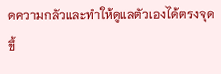ดความกลัวและทำให้ดูแลตัวเองได้ตรงจุดขึ้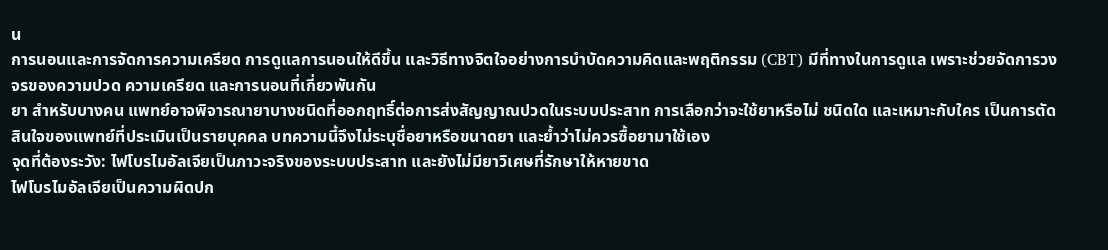น
การนอนและการจัดการความเครียด การดูแลการนอนให้ดีขึ้น และวิธีทางจิตใจอย่างการบำบัดความคิดและพฤติกรรม (CBT) มีที่ทางในการดูแล เพราะช่วยจัดการวงจรของความปวด ความเครียด และการนอนที่เกี่ยวพันกัน
ยา สำหรับบางคน แพทย์อาจพิจารณายาบางชนิดที่ออกฤทธิ์ต่อการส่งสัญญาณปวดในระบบประสาท การเลือกว่าจะใช้ยาหรือไม่ ชนิดใด และเหมาะกับใคร เป็นการตัดสินใจของแพทย์ที่ประเมินเป็นรายบุคคล บทความนี้จึงไม่ระบุชื่อยาหรือขนาดยา และย้ำว่าไม่ควรซื้อยามาใช้เอง
จุดที่ต้องระวัง: ไฟโบรไมอัลเจียเป็นภาวะจริงของระบบประสาท และยังไม่มียาวิเศษที่รักษาให้หายขาด
ไฟโบรไมอัลเจียเป็นความผิดปก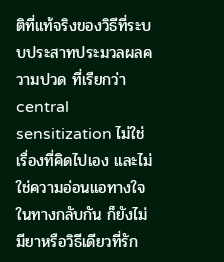ติที่แท้จริงของวิธีที่ระบบประสาทประมวลผลความปวด ที่เรียกว่า central sensitization ไม่ใช่เรื่องที่คิดไปเอง และไม่ใช่ความอ่อนแอทางใจ ในทางกลับกัน ก็ยังไม่มียาหรือวิธีเดียวที่รัก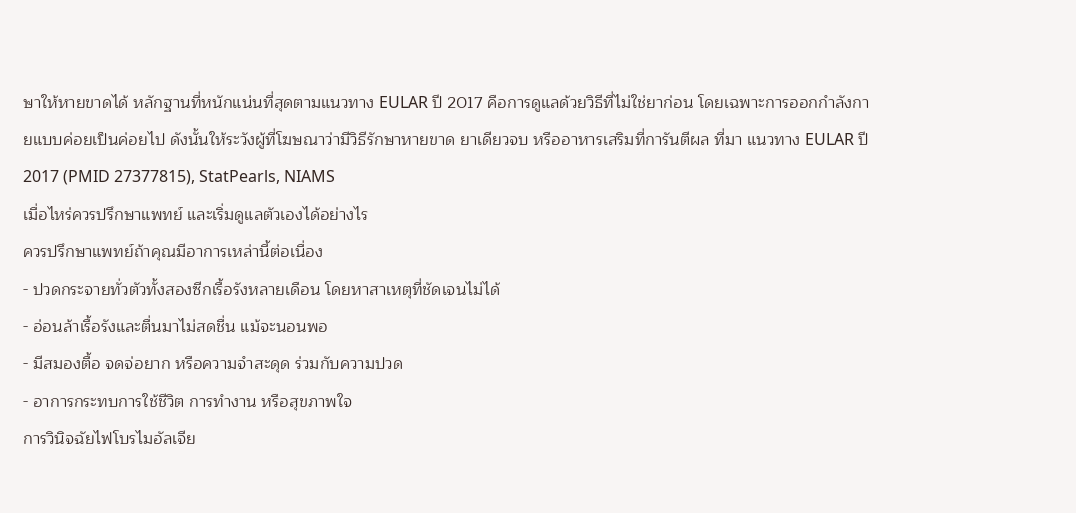ษาให้หายขาดได้ หลักฐานที่หนักแน่นที่สุดตามแนวทาง EULAR ปี 2017 คือการดูแลด้วยวิธีที่ไม่ใช่ยาก่อน โดยเฉพาะการออกกำลังกายแบบค่อยเป็นค่อยไป ดังนั้นให้ระวังผู้ที่โฆษณาว่ามีวิธีรักษาหายขาด ยาเดียวจบ หรืออาหารเสริมที่การันตีผล ที่มา แนวทาง EULAR ปี 2017 (PMID 27377815), StatPearls, NIAMS
เมื่อไหร่ควรปรึกษาแพทย์ และเริ่มดูแลตัวเองได้อย่างไร
ควรปรึกษาแพทย์ถ้าคุณมีอาการเหล่านี้ต่อเนื่อง
- ปวดกระจายทั่วตัวทั้งสองซีกเรื้อรังหลายเดือน โดยหาสาเหตุที่ชัดเจนไม่ได้
- อ่อนล้าเรื้อรังและตื่นมาไม่สดชื่น แม้จะนอนพอ
- มีสมองตื้อ จดจ่อยาก หรือความจำสะดุด ร่วมกับความปวด
- อาการกระทบการใช้ชีวิต การทำงาน หรือสุขภาพใจ
การวินิจฉัยไฟโบรไมอัลเจีย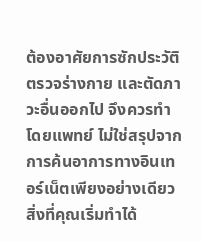ต้องอาศัยการซักประวัติ ตรวจร่างกาย และตัดภาวะอื่นออกไป จึงควรทำโดยแพทย์ ไม่ใช่สรุปจากการค้นอาการทางอินเทอร์เน็ตเพียงอย่างเดียว
สิ่งที่คุณเริ่มทำได้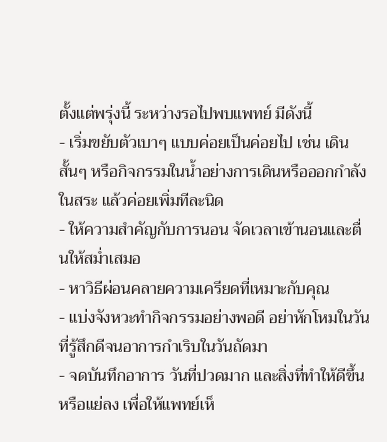ตั้งแต่พรุ่งนี้ ระหว่างรอไปพบแพทย์ มีดังนี้
- เริ่มขยับตัวเบาๆ แบบค่อยเป็นค่อยไป เช่น เดินสั้นๆ หรือกิจกรรมในน้ำอย่างการเดินหรือออกกำลังในสระ แล้วค่อยเพิ่มทีละนิด
- ให้ความสำคัญกับการนอน จัดเวลาเข้านอนและตื่นให้สม่ำเสมอ
- หาวิธีผ่อนคลายความเครียดที่เหมาะกับคุณ
- แบ่งจังหวะทำกิจกรรมอย่างพอดี อย่าหักโหมในวันที่รู้สึกดีจนอาการกำเริบในวันถัดมา
- จดบันทึกอาการ วันที่ปวดมาก และสิ่งที่ทำให้ดีขึ้นหรือแย่ลง เพื่อให้แพทย์เห็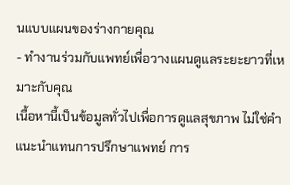นแบบแผนของร่างกายคุณ
- ทำงานร่วมกับแพทย์เพื่อวางแผนดูแลระยะยาวที่เหมาะกับคุณ
เนื้อหานี้เป็นข้อมูลทั่วไปเพื่อการดูแลสุขภาพ ไม่ใช่คำแนะนำแทนการปรึกษาแพทย์ การ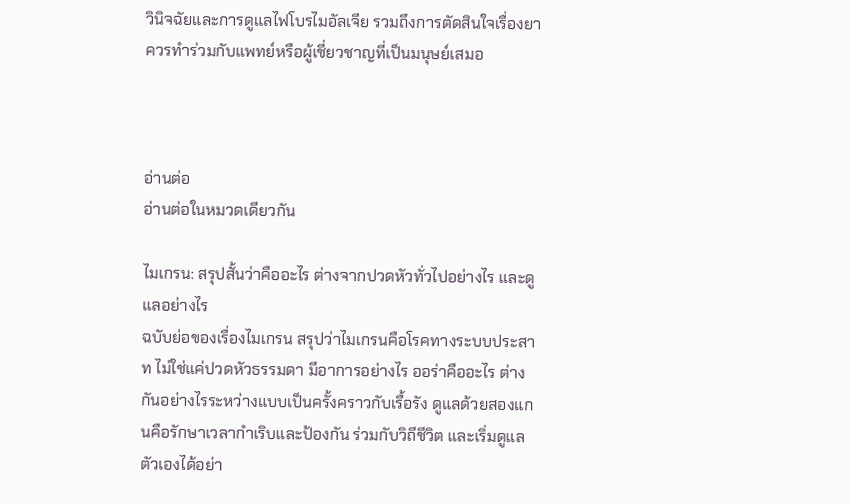วินิจฉัยและการดูแลไฟโบรไมอัลเจีย รวมถึงการตัดสินใจเรื่องยา ควรทำร่วมกับแพทย์หรือผู้เชี่ยวชาญที่เป็นมนุษย์เสมอ



อ่านต่อ
อ่านต่อในหมวดเดียวกัน

ไมเกรน: สรุปสั้นว่าคืออะไร ต่างจากปวดหัวทั่วไปอย่างไร และดูแลอย่างไร
ฉบับย่อของเรื่องไมเกรน สรุปว่าไมเกรนคือโรคทางระบบประสาท ไม่ใช่แค่ปวดหัวธรรมดา มีอาการอย่างไร ออร่าคืออะไร ต่างกันอย่างไรระหว่างแบบเป็นครั้งคราวกับเรื้อรัง ดูแลด้วยสองแกนคือรักษาเวลากำเริบและป้องกัน ร่วมกับวิถีชีวิต และเริ่มดูแลตัวเองได้อย่า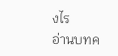งไร
อ่านบทค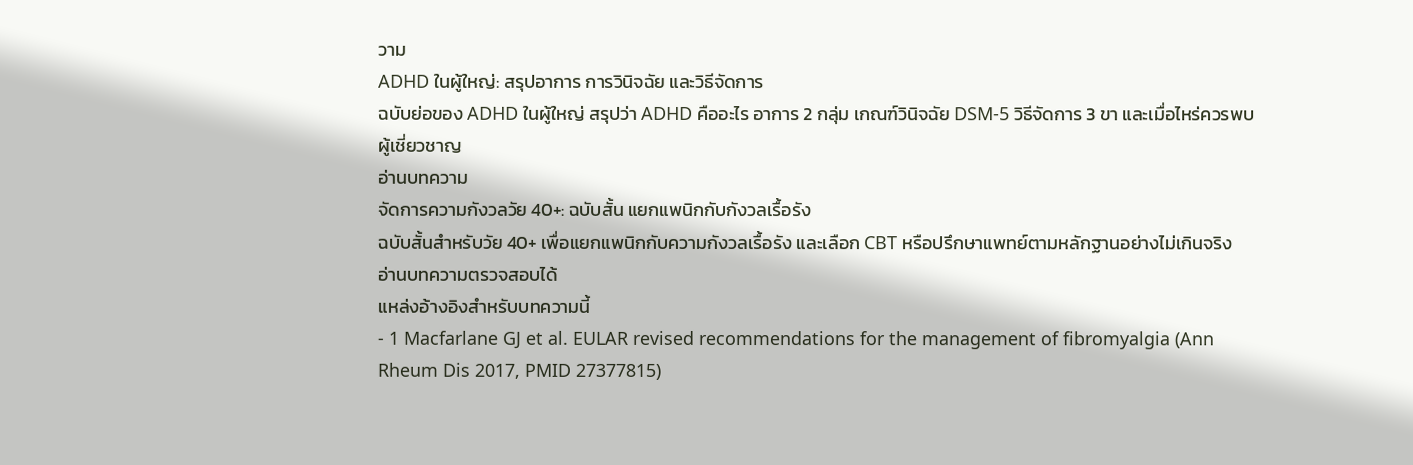วาม
ADHD ในผู้ใหญ่: สรุปอาการ การวินิจฉัย และวิธีจัดการ
ฉบับย่อของ ADHD ในผู้ใหญ่ สรุปว่า ADHD คืออะไร อาการ 2 กลุ่ม เกณฑ์วินิจฉัย DSM-5 วิธีจัดการ 3 ขา และเมื่อไหร่ควรพบผู้เชี่ยวชาญ
อ่านบทความ
จัดการความกังวลวัย 40+: ฉบับสั้น แยกแพนิกกับกังวลเรื้อรัง
ฉบับสั้นสำหรับวัย 40+ เพื่อแยกแพนิกกับความกังวลเรื้อรัง และเลือก CBT หรือปรึกษาแพทย์ตามหลักฐานอย่างไม่เกินจริง
อ่านบทความตรวจสอบได้
แหล่งอ้างอิงสำหรับบทความนี้
- 1 Macfarlane GJ et al. EULAR revised recommendations for the management of fibromyalgia (Ann Rheum Dis 2017, PMID 27377815)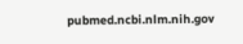pubmed.ncbi.nlm.nih.gov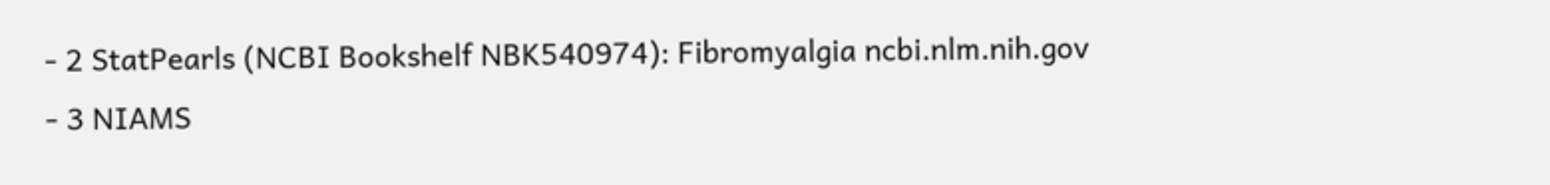- 2 StatPearls (NCBI Bookshelf NBK540974): Fibromyalgia ncbi.nlm.nih.gov
- 3 NIAMS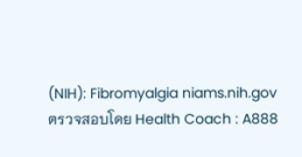(NIH): Fibromyalgia niams.nih.gov
ตรวจสอบโดย Health Coach : A888